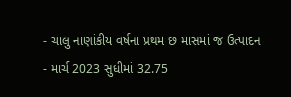- ચાલુ નાણાંકીય વર્ષના પ્રથમ છ માસમાં જ ઉત્પાદન
- માર્ચ 2023 સુધીમાં 32.75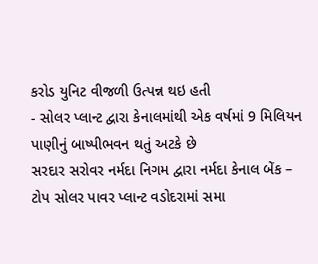કરોડ યુનિટ વીજળી ઉત્પન્ન થઇ હતી
- સોલર પ્લાન્ટ દ્વારા કેનાલમાંથી એક વર્ષમાં 9 મિલિયન પાણીનું બાષ્પીભવન થતું અટકે છે
સરદાર સરોવર નર્મદા નિગમ દ્વારા નર્મદા કેનાલ બેંક – ટોપ સોલર પાવર પ્લાન્ટ વડોદરામાં સમા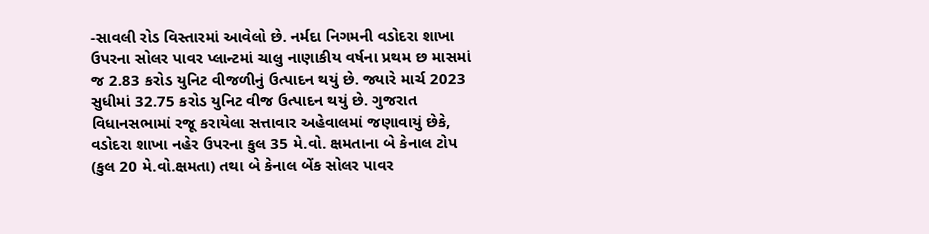-સાવલી રોડ વિસ્તારમાં આવેલો છે. નર્મદા નિગમની વડોદરા શાખા ઉપરના સોલર પાવર પ્લાન્ટમાં ચાલુ નાણાકીય વર્ષના પ્રથમ છ માસમાં જ 2.83 કરોડ યુનિટ વીજળીનું ઉત્પાદન થયું છે. જ્યારે માર્ચ 2023 સુધીમાં 32.75 કરોડ યુનિટ વીજ ઉત્પાદન થયું છે. ગુજરાત વિધાનસભામાં રજૂ કરાયેલા સત્તાવાર અહેવાલમાં જણાવાયું છેકે, વડોદરા શાખા નહેર ઉપરના કુલ 35 મે.વો. ક્ષમતાના બે કેનાલ ટોપ (કુલ 20 મે.વો.ક્ષમતા) તથા બે કેનાલ બેંક સોલર પાવર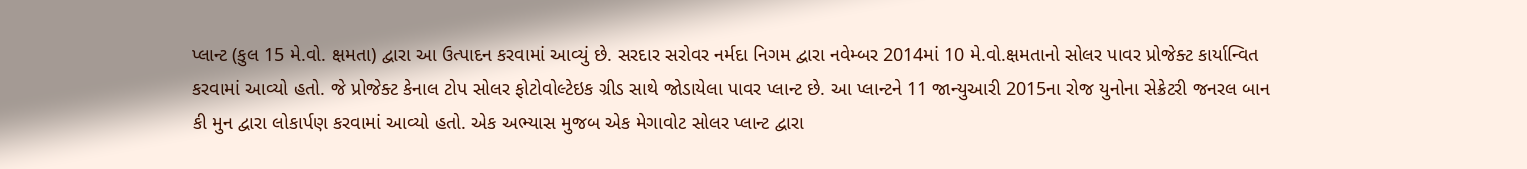પ્લાન્ટ (કુલ 15 મે.વો. ક્ષમતા) દ્વારા આ ઉત્પાદન કરવામાં આવ્યું છે. સરદાર સરોવર નર્મદા નિગમ દ્વારા નવેમ્બર 2014માં 10 મે.વો.ક્ષમતાનો સોલર પાવર પ્રોજેક્ટ કાર્યાન્વિત કરવામાં આવ્યો હતો. જે પ્રોજેક્ટ કેનાલ ટોપ સોલર ફોટોવોલ્ટેઇક ગ્રીડ સાથે જોડાયેલા પાવર પ્લાન્ટ છે. આ પ્લાન્ટને 11 જાન્યુઆરી 2015ના રોજ યુનોના સેક્રેટરી જનરલ બાન કી મુન દ્વારા લોકાર્પણ કરવામાં આવ્યો હતો. એક અભ્યાસ મુજબ એક મેગાવોટ સોલર પ્લાન્ટ દ્વારા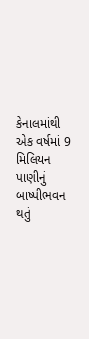કેનાલમાંથી એક વર્ષમાં 9 મિલિયન પાણીનું બાષ્પીભવન થતું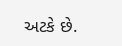અટકે છે.